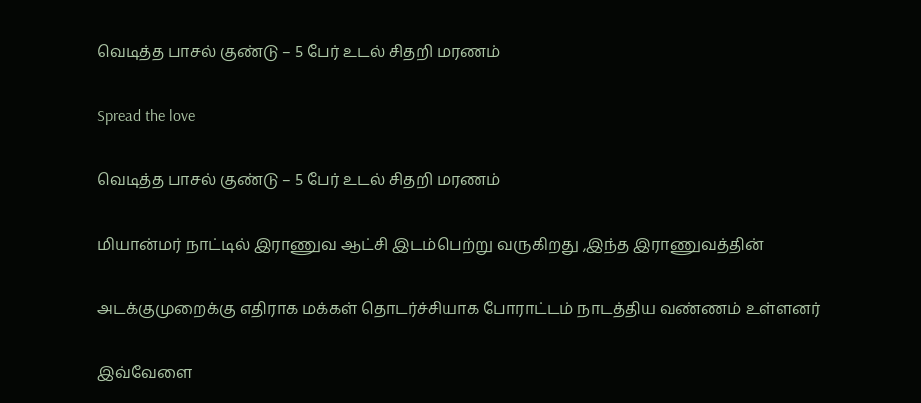வெடித்த பாசல் குண்டு – 5 பேர் உடல் சிதறி மரணம்

Spread the love

வெடித்த பாசல் குண்டு – 5 பேர் உடல் சிதறி மரணம்

மியான்மர் நாட்டில் இராணுவ ஆட்சி இடம்பெற்று வருகிறது ,இந்த இராணுவத்தின்

அடக்குமுறைக்கு எதிராக மக்கள் தொடர்ச்சியாக போராட்டம் நாடத்திய வண்ணம் உள்ளனர்

இவ்வேளை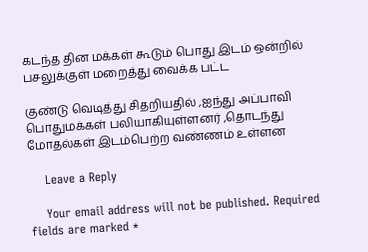கடந்த தின மக்கள் கூடும் பொது இடம் ஒன்றில் பசலுக்குள் மறைத்து வைக்க பட்ட

குண்டு வெடித்து சிதறியதில் ,ஐந்து அப்பாவி பொதுமக்கள் பலியாகியுள்ளனர் ,தொடந்து மோதல்கள் இடம்பெற்ற வண்ணம் உள்ளன

    Leave a Reply

    Your email address will not be published. Required fields are marked *